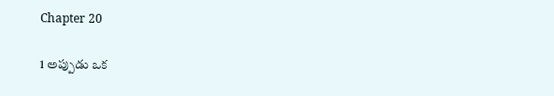Chapter 20

1 అప్పుడు ఒక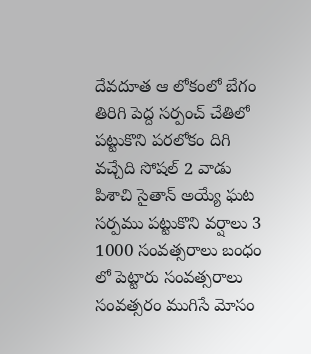దేవదూత ఆ లోకంలో బేగం తిరిగి పెద్ద సర్పంచ్ చేతిలో పట్టుకొని పరలోకం దిగి వచ్చేది సోషల్ 2 వాడు పిశాచి సైతాన్ అయ్యే ఘట సర్పము పట్టుకొని వర్షాలు 3 1000 సంవత్సరాలు బంధం లో పెట్టారు సంవత్సరాలు సంవత్సరం ముగిసే మోసం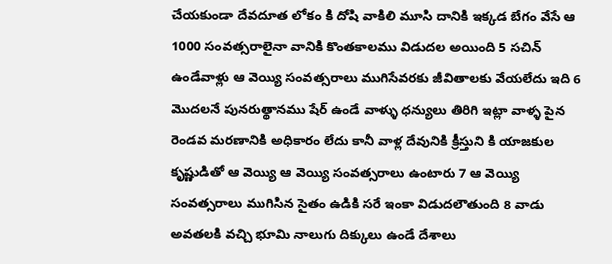చేయకుండా దేవదూత లోకం కి దోషి వాకిలి మూసి దానికి ఇక్కడ బేగం వేసే ఆ 1000 సంవత్సరాలైనా వానికి కొంతకాలము విడుదల అయింది 5 సచిన్ ఉండేవాళ్లు ఆ వెయ్యి సంవత్సరాలు ముగిసేవరకు జీవితాలకు వేయలేదు ఇది 6 మొదలనే పునరుత్థానము షేర్ ఉండే వాళ్ళు ధన్యులు తిరిగి ఇట్లా వాళ్ళ పైన రెండవ మరణానికి అధికారం లేదు కానీ వాళ్ల దేవునికి క్రీస్తుని కి యాజకుల కృష్ణుడితో ఆ వెయ్యి ఆ వెయ్యి సంవత్సరాలు ఉంటారు 7 ఆ వెయ్యి సంవత్సరాలు ముగిసిన సైతం ఉడికి సరే ఇంకా విడుదలౌతుంది 8 వాడు అవతలకి వచ్చి భూమి నాలుగు దిక్కులు ఉండే దేశాలు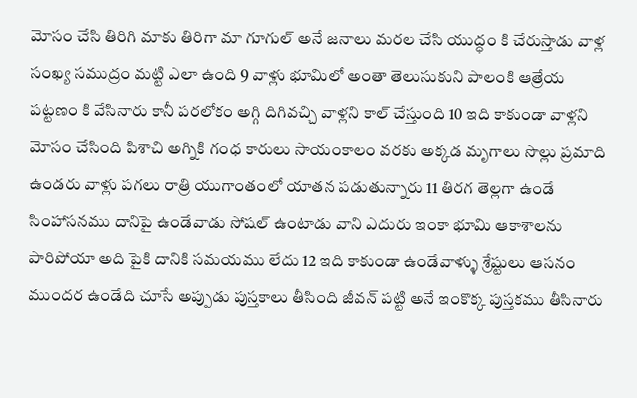మోసం చేసి తిరిగి మాకు తిరిగా మా గూగుల్ అనే జనాలు మరల చేసి యుద్ధం కి చేరుస్తాడు వాళ్ల సంఖ్య సముద్రం మట్టి ఎలా ఉంది 9 వాళ్లు భూమిలో అంతా తెలుసుకుని పాలంకి ఆత్రేయ పట్టణం కి వేసినారు కానీ పరలోకం అగ్గి దిగివచ్చి వాళ్లని కాల్ చేస్తుంది 10 ఇది కాకుండా వాళ్లని మోసం చేసింది పిశాచి అగ్నికి గంధ కారులు సాయంకాలం వరకు అక్కడ మృగాలు సొల్లు ప్రమాది ఉండరు వాళ్లు పగలు రాత్రి యుగాంతంలో యాతన పడుతున్నారు 11 తిరగ తెల్లగా ఉండే సింహాసనము దానిపై ఉండేవాడు సోషల్ ఉంటాడు వాని ఎదురు ఇంకా భూమి ఆకాశాలను పారిపోయా అది పైకి దానికి సమయము లేదు 12 ఇది కాకుండా ఉండేవాళ్ళు శ్రేష్టులు ఆసనం ముందర ఉండేది చూసే అప్పుడు పుస్తకాలు తీసింది జీవన్ పట్టి అనే ఇంకొక్క పుస్తకము తీసినారు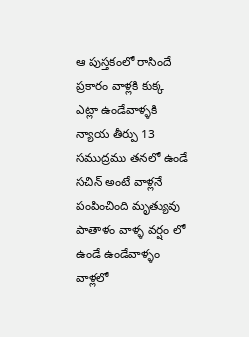ఆ పుస్తకంలో రాసిందే ప్రకారం వాళ్లకి కుక్క ఎట్లా ఉండేవాళ్ళకి న్యాయ తీర్పు 13 సముద్రము తనలో ఉండే సచిన్ అంటే వాళ్లనే పంపించింది మృత్యువు పాతాళం వాళ్ళ వర్షం లో ఉండే ఉండేవాళ్ళం వాళ్లలో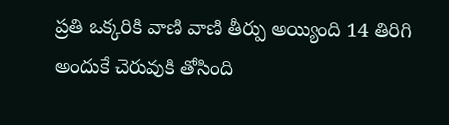ప్రతి ఒక్కరికి వాణి వాణి తీర్పు అయ్యింది 14 తిరిగి అందుకే చెరువుకి తోసింది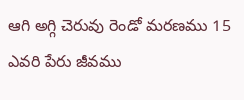ఆగి అగ్గి చెరువు రెండో మరణము 15 ఎవరి పేరు జీవము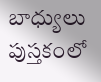బాధ్యులు పుస్తకంలో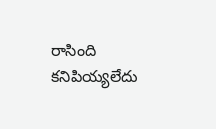రాసింది కనిపియ్యలేదు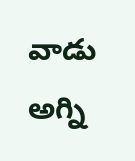వాడు అగ్ని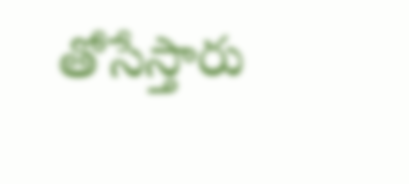తోసేస్తారు